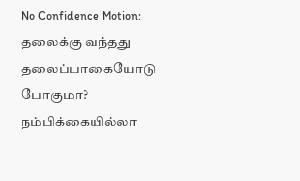No Confidence Motion: தலைக்கு வந்தது தலைப்பாகையோடு போகுமா? நம்பிக்கையில்லா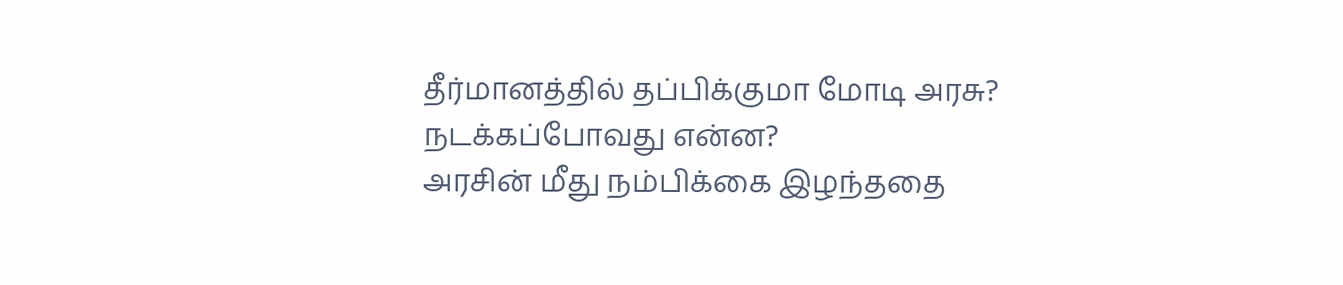தீர்மானத்தில் தப்பிக்குமா மோடி அரசு? நடக்கப்போவது என்ன?
அரசின் மீது நம்பிக்கை இழந்ததை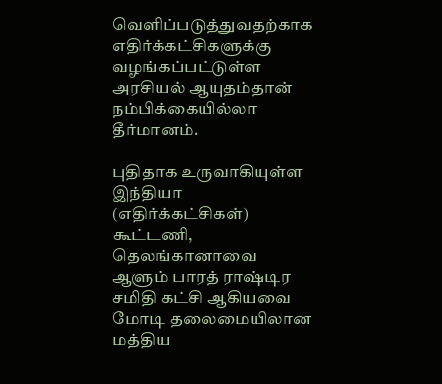வெளிப்படுத்துவதற்காக எதிர்க்கட்சிகளுக்கு வழங்கப்பட்டுள்ள அரசியல் ஆயுதம்தான் நம்பிக்கையில்லா தீர்மானம்.

புதிதாக உருவாகியுள்ள இந்தியா (எதிர்க்கட்சிகள்) கூட்டணி, தெலங்கானாவை ஆளும் பாரத் ராஷ்டிர சமிதி கட்சி ஆகியவை மோடி தலைமையிலான மத்திய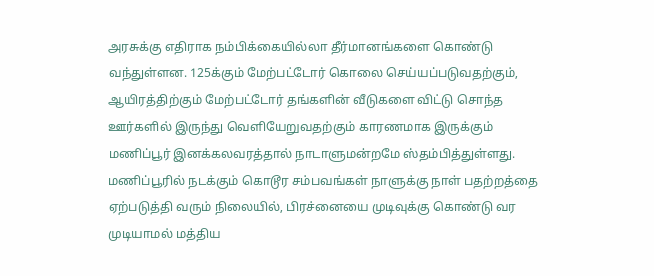அரசுக்கு எதிராக நம்பிக்கையில்லா தீர்மானங்களை கொண்டு வந்துள்ளன. 125க்கும் மேற்பட்டோர் கொலை செய்யப்படுவதற்கும், ஆயிரத்திற்கும் மேற்பட்டோர் தங்களின் வீடுகளை விட்டு சொந்த ஊர்களில் இருந்து வெளியேறுவதற்கும் காரணமாக இருக்கும் மணிப்பூர் இனக்கலவரத்தால் நாடாளுமன்றமே ஸ்தம்பித்துள்ளது.
மணிப்பூரில் நடக்கும் கொடூர சம்பவங்கள் நாளுக்கு நாள் பதற்றத்தை ஏற்படுத்தி வரும் நிலையில், பிரச்னையை முடிவுக்கு கொண்டு வர முடியாமல் மத்திய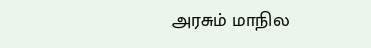அரசும் மாநில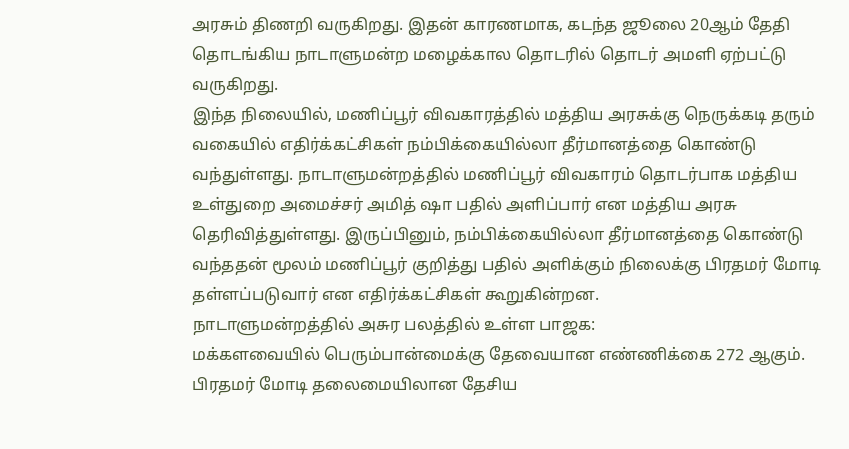அரசும் திணறி வருகிறது. இதன் காரணமாக, கடந்த ஜூலை 20ஆம் தேதி தொடங்கிய நாடாளுமன்ற மழைக்கால தொடரில் தொடர் அமளி ஏற்பட்டு வருகிறது.
இந்த நிலையில், மணிப்பூர் விவகாரத்தில் மத்திய அரசுக்கு நெருக்கடி தரும் வகையில் எதிர்க்கட்சிகள் நம்பிக்கையில்லா தீர்மானத்தை கொண்டு வந்துள்ளது. நாடாளுமன்றத்தில் மணிப்பூர் விவகாரம் தொடர்பாக மத்திய உள்துறை அமைச்சர் அமித் ஷா பதில் அளிப்பார் என மத்திய அரசு தெரிவித்துள்ளது. இருப்பினும், நம்பிக்கையில்லா தீர்மானத்தை கொண்டு வந்ததன் மூலம் மணிப்பூர் குறித்து பதில் அளிக்கும் நிலைக்கு பிரதமர் மோடி தள்ளப்படுவார் என எதிர்க்கட்சிகள் கூறுகின்றன.
நாடாளுமன்றத்தில் அசுர பலத்தில் உள்ள பாஜக:
மக்களவையில் பெரும்பான்மைக்கு தேவையான எண்ணிக்கை 272 ஆகும். பிரதமர் மோடி தலைமையிலான தேசிய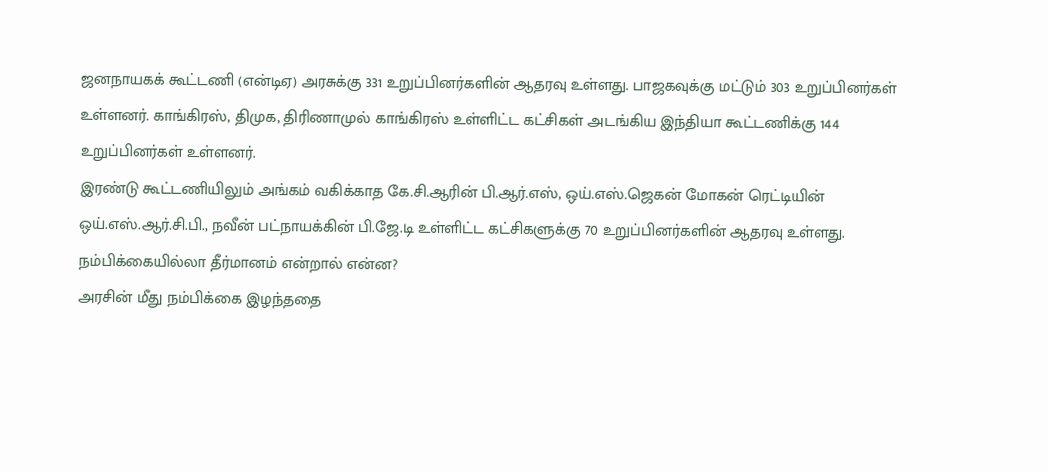ஜனநாயகக் கூட்டணி (என்டிஏ) அரசுக்கு 331 உறுப்பினர்களின் ஆதரவு உள்ளது. பாஜகவுக்கு மட்டும் 303 உறுப்பினர்கள் உள்ளனர். காங்கிரஸ், திமுக, திரிணாமுல் காங்கிரஸ் உள்ளிட்ட கட்சிகள் அடங்கிய இந்தியா கூட்டணிக்கு 144 உறுப்பினர்கள் உள்ளனர்.
இரண்டு கூட்டணியிலும் அங்கம் வகிக்காத கே.சி.ஆரின் பி.ஆர்.எஸ், ஒய்.எஸ்.ஜெகன் மோகன் ரெட்டியின் ஒய்.எஸ்.ஆர்.சி.பி., நவீன் பட்நாயக்கின் பி.ஜே.டி உள்ளிட்ட கட்சிகளுக்கு 70 உறுப்பினர்களின் ஆதரவு உள்ளது.
நம்பிக்கையில்லா தீர்மானம் என்றால் என்ன?
அரசின் மீது நம்பிக்கை இழந்ததை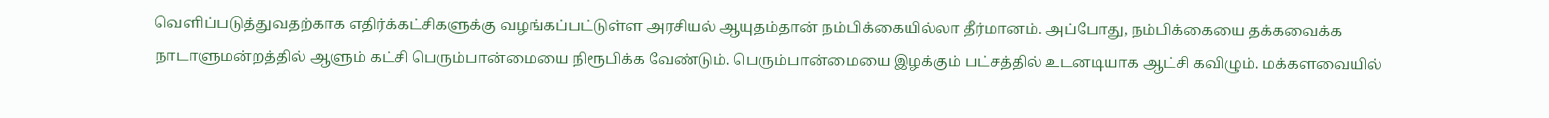வெளிப்படுத்துவதற்காக எதிர்க்கட்சிகளுக்கு வழங்கப்பட்டுள்ள அரசியல் ஆயுதம்தான் நம்பிக்கையில்லா தீர்மானம். அப்போது, நம்பிக்கையை தக்கவைக்க நாடாளுமன்றத்தில் ஆளும் கட்சி பெரும்பான்மையை நிரூபிக்க வேண்டும். பெரும்பான்மையை இழக்கும் பட்சத்தில் உடனடியாக ஆட்சி கவிழும். மக்களவையில்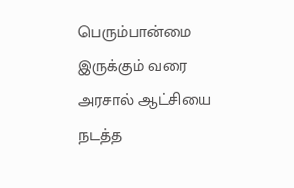பெரும்பான்மை இருக்கும் வரை அரசால் ஆட்சியை நடத்த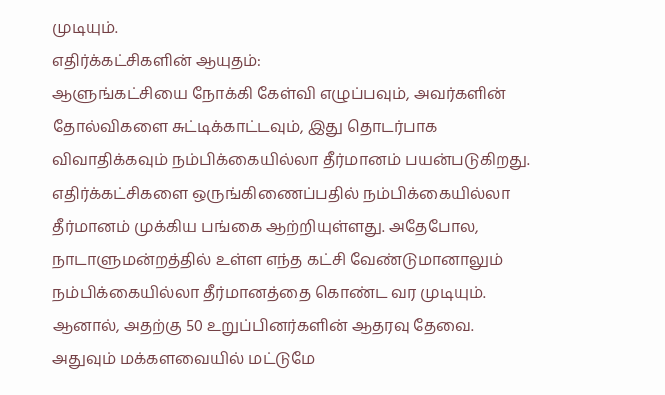முடியும்.
எதிர்க்கட்சிகளின் ஆயுதம்:
ஆளுங்கட்சியை நோக்கி கேள்வி எழுப்பவும், அவர்களின் தோல்விகளை சுட்டிக்காட்டவும், இது தொடர்பாக விவாதிக்கவும் நம்பிக்கையில்லா தீர்மானம் பயன்படுகிறது. எதிர்க்கட்சிகளை ஒருங்கிணைப்பதில் நம்பிக்கையில்லா தீர்மானம் முக்கிய பங்கை ஆற்றியுள்ளது. அதேபோல, நாடாளுமன்றத்தில் உள்ள எந்த கட்சி வேண்டுமானாலும் நம்பிக்கையில்லா தீர்மானத்தை கொண்ட வர முடியும். ஆனால், அதற்கு 50 உறுப்பினர்களின் ஆதரவு தேவை. அதுவும் மக்களவையில் மட்டுமே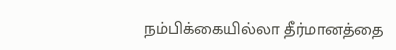நம்பிக்கையில்லா தீர்மானத்தை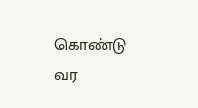கொண்டு வர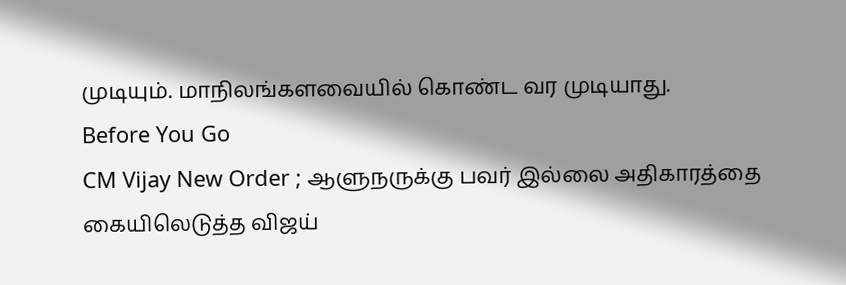முடியும். மாநிலங்களவையில் கொண்ட வர முடியாது.
Before You Go
CM Vijay New Order ; ஆளுநருக்கு பவர் இல்லை அதிகாரத்தை கையிலெடுத்த விஜய்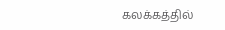கலக்கத்தில்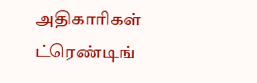அதிகாரிகள்
ட்ரெண்டிங்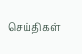செய்திகள்